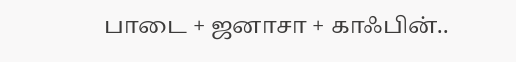பாடை + ஜனாசா + காஃபின்..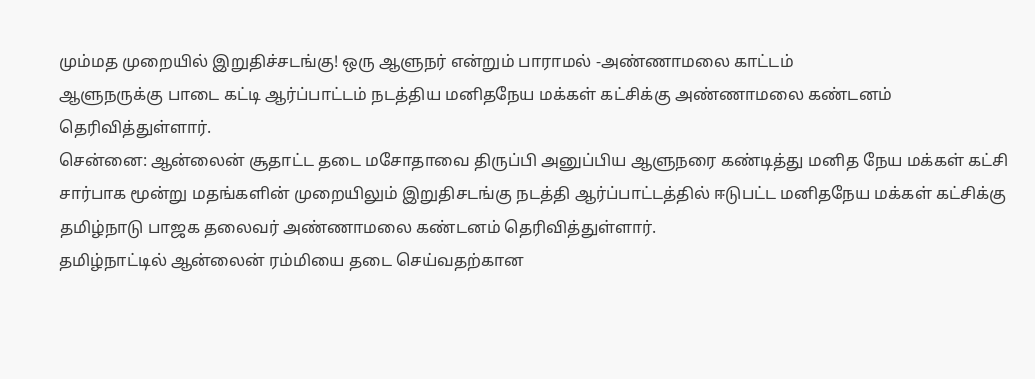மும்மத முறையில் இறுதிச்சடங்கு! ஒரு ஆளுநர் என்றும் பாராமல் -அண்ணாமலை காட்டம்
ஆளுநருக்கு பாடை கட்டி ஆர்ப்பாட்டம் நடத்திய மனிதநேய மக்கள் கட்சிக்கு அண்ணாமலை கண்டனம் தெரிவித்துள்ளார்.
சென்னை: ஆன்லைன் சூதாட்ட தடை மசோதாவை திருப்பி அனுப்பிய ஆளுநரை கண்டித்து மனித நேய மக்கள் கட்சி சார்பாக மூன்று மதங்களின் முறையிலும் இறுதிசடங்கு நடத்தி ஆர்ப்பாட்டத்தில் ஈடுபட்ட மனிதநேய மக்கள் கட்சிக்கு தமிழ்நாடு பாஜக தலைவர் அண்ணாமலை கண்டனம் தெரிவித்துள்ளார்.
தமிழ்நாட்டில் ஆன்லைன் ரம்மியை தடை செய்வதற்கான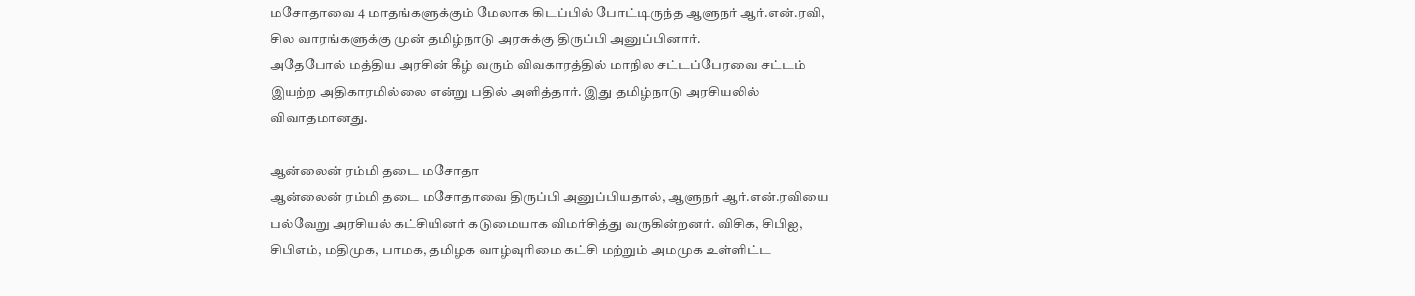மசோதாவை 4 மாதங்களுக்கும் மேலாக கிடப்பில் போட்டிருந்த ஆளுநர் ஆர்.என்.ரவி, சில வாரங்களுக்கு முன் தமிழ்நாடு அரசுக்கு திருப்பி அனுப்பினார்.
அதேபோல் மத்திய அரசின் கீழ் வரும் விவகாரத்தில் மாநில சட்டப்பேரவை சட்டம் இயற்ற அதிகாரமில்லை என்று பதில் அளித்தார். இது தமிழ்நாடு அரசியலில் விவாதமானது.

ஆன்லைன் ரம்மி தடை மசோதா
ஆன்லைன் ரம்மி தடை மசோதாவை திருப்பி அனுப்பியதால், ஆளுநர் ஆர்.என்.ரவியை பல்வேறு அரசியல் கட்சியினர் கடுமையாக விமர்சித்து வருகின்றனர். விசிக, சிபிஐ, சிபிஎம், மதிமுக, பாமக, தமிழக வாழ்வுரிமை கட்சி மற்றும் அமமுக உள்ளிட்ட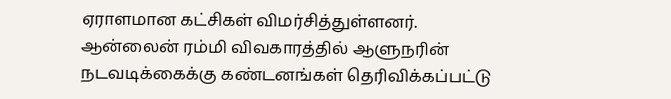ஏராளமான கட்சிகள் விமர்சித்துள்ளனர். ஆன்லைன் ரம்மி விவகாரத்தில் ஆளுநரின் நடவடிக்கைக்கு கண்டனங்கள் தெரிவிக்கப்பட்டு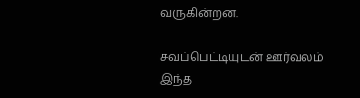வருகின்றன.

சவப்பெட்டியுடன் ஊர்வலம்
இந்த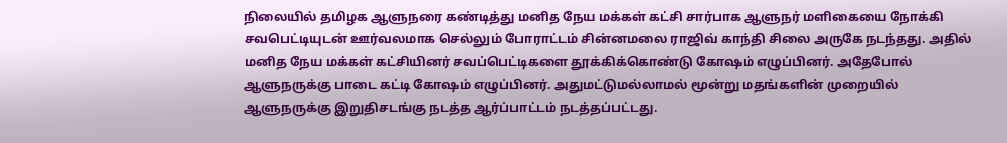நிலையில் தமிழக ஆளுநரை கண்டித்து மனித நேய மக்கள் கட்சி சார்பாக ஆளுநர் மளிகையை நோக்கி சவபெட்டியுடன் ஊர்வலமாக செல்லும் போராட்டம் சின்னமலை ராஜிவ் காந்தி சிலை அருகே நடந்தது. அதில் மனித நேய மக்கள் கட்சியினர் சவப்பெட்டிகளை தூக்கிக்கொண்டு கோஷம் எழுப்பினர். அதேபோல் ஆளுநருக்கு பாடை கட்டி கோஷம் எழுப்பினர். அதுமட்டுமல்லாமல் மூன்று மதங்களின் முறையில் ஆளுநருக்கு இறுதிசடங்கு நடத்த ஆர்ப்பாட்டம் நடத்தப்பட்டது.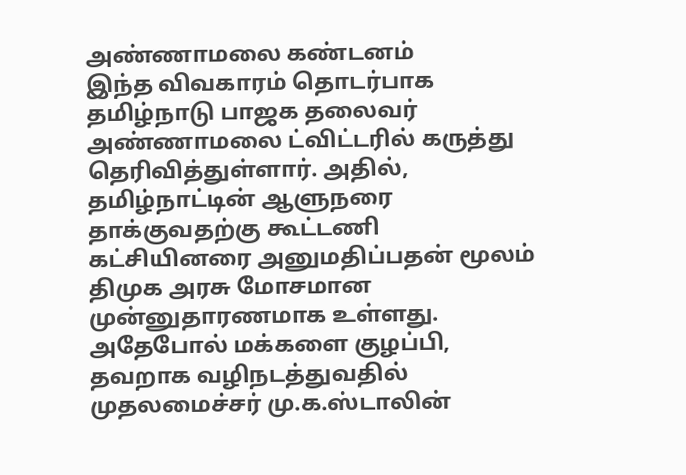அண்ணாமலை கண்டனம்
இந்த விவகாரம் தொடர்பாக தமிழ்நாடு பாஜக தலைவர் அண்ணாமலை ட்விட்டரில் கருத்து தெரிவித்துள்ளார். அதில், தமிழ்நாட்டின் ஆளுநரை தாக்குவதற்கு கூட்டணி கட்சியினரை அனுமதிப்பதன் மூலம் திமுக அரசு மோசமான முன்னுதாரணமாக உள்ளது. அதேபோல் மக்களை குழப்பி, தவறாக வழிநடத்துவதில் முதலமைச்சர் மு.க.ஸ்டாலின்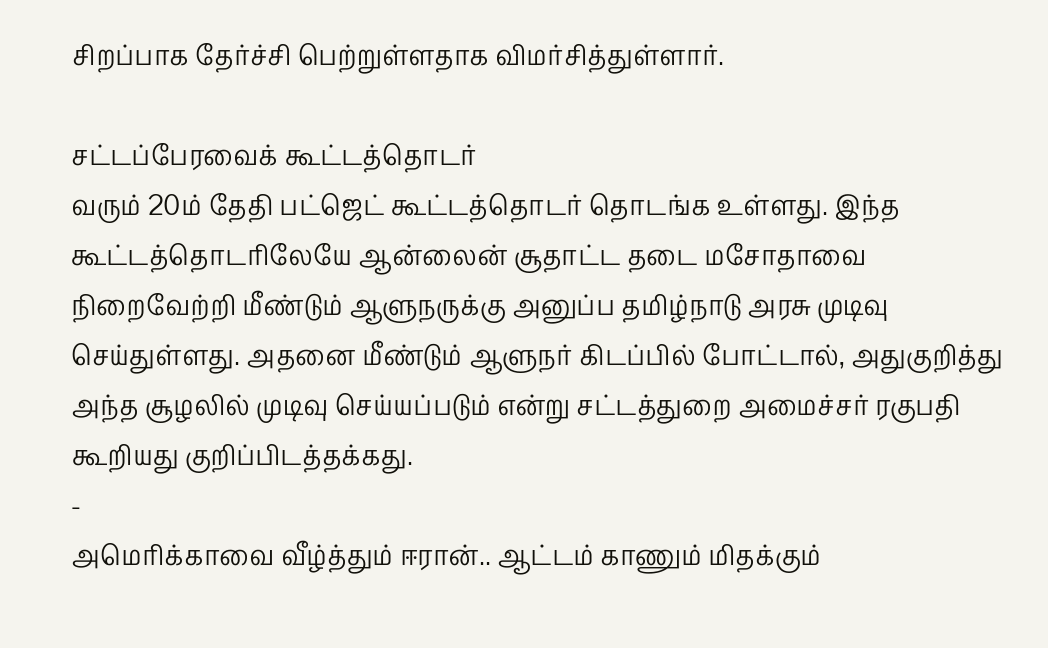சிறப்பாக தேர்ச்சி பெற்றுள்ளதாக விமர்சித்துள்ளார்.

சட்டப்பேரவைக் கூட்டத்தொடர்
வரும் 20ம் தேதி பட்ஜெட் கூட்டத்தொடர் தொடங்க உள்ளது. இந்த கூட்டத்தொடரிலேயே ஆன்லைன் சூதாட்ட தடை மசோதாவை நிறைவேற்றி மீண்டும் ஆளுநருக்கு அனுப்ப தமிழ்நாடு அரசு முடிவு செய்துள்ளது. அதனை மீண்டும் ஆளுநர் கிடப்பில் போட்டால், அதுகுறித்து அந்த சூழலில் முடிவு செய்யப்படும் என்று சட்டத்துறை அமைச்சர் ரகுபதி கூறியது குறிப்பிடத்தக்கது.
-
அமெரிக்காவை வீழ்த்தும் ஈரான்.. ஆட்டம் காணும் மிதக்கும்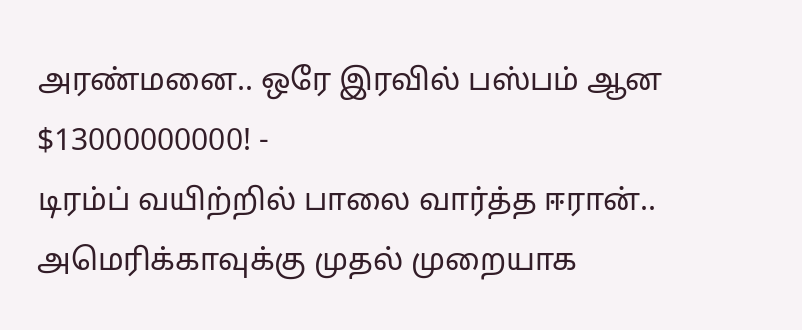அரண்மனை.. ஒரே இரவில் பஸ்பம் ஆன $13000000000! -
டிரம்ப் வயிற்றில் பாலை வார்த்த ஈரான்.. அமெரிக்காவுக்கு முதல் முறையாக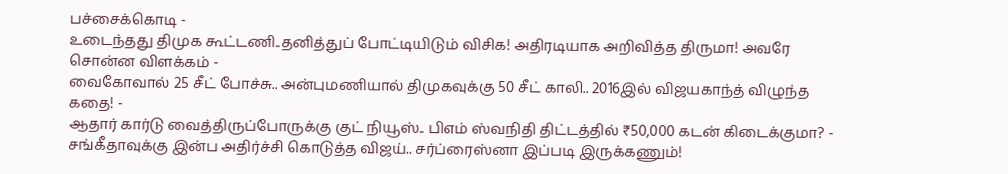பச்சைக்கொடி -
உடைந்தது திமுக கூட்டணி..தனித்துப் போட்டியிடும் விசிக! அதிரடியாக அறிவித்த திருமா! அவரே சொன்ன விளக்கம் -
வைகோவால் 25 சீட் போச்சு.. அன்புமணியால் திமுகவுக்கு 50 சீட் காலி.. 2016இல் விஜயகாந்த் விழுந்த கதை! -
ஆதார் கார்டு வைத்திருப்போருக்கு குட் நியூஸ்.. பிஎம் ஸ்வநிதி திட்டத்தில் ₹50,000 கடன் கிடைக்குமா? -
சங்கீதாவுக்கு இன்ப அதிர்ச்சி கொடுத்த விஜய்.. சர்ப்ரைஸ்னா இப்படி இருக்கணும்!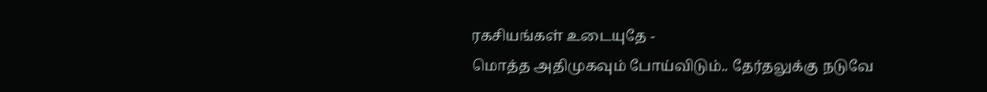ரகசியங்கள் உடையுதே -
மொத்த அதிமுகவும் போய்விடும்.. தேர்தலுக்கு நடுவே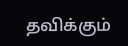தவிக்கும்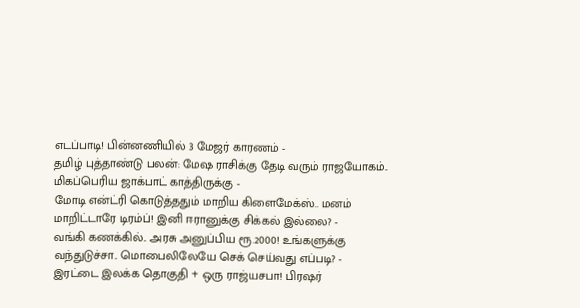எடப்பாடி! பின்னணியில் 3 மேஜர் காரணம் -
தமிழ் புத்தாண்டு பலன்: மேஷ ராசிக்கு தேடி வரும் ராஜயோகம்.. மிகப்பெரிய ஜாக்பாட் காத்திருக்கு -
மோடி என்ட்ரி கொடுத்ததும் மாறிய கிளைமேக்ஸ்.. மனம் மாறிட்டாரே டிரம்ப்! இனி ஈரானுக்கு சிக்கல் இல்லை? -
வங்கி கணக்கில்.. அரசு அனுப்பிய ரூ.2000! உங்களுக்கு வந்துடுச்சா.. மொபைலிலேயே செக் செய்வது எப்படி? -
இரட்டை இலக்க தொகுதி + ஒரு ராஜ்யசபா! பிரஷர்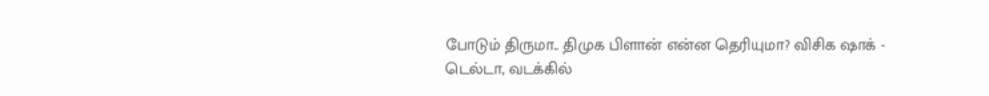போடும் திருமா.. திமுக பிளான் என்ன தெரியுமா? விசிக ஷாக் -
டெல்டா, வடக்கில்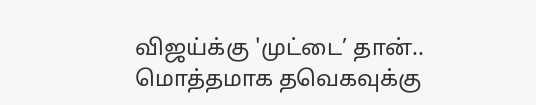விஜய்க்கு 'முட்டை’ தான்.. மொத்தமாக தவெகவுக்கு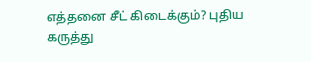எத்தனை சீட் கிடைக்கும்? புதிய கருத்து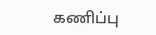கணிப்பு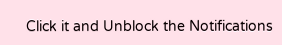Click it and Unblock the Notifications